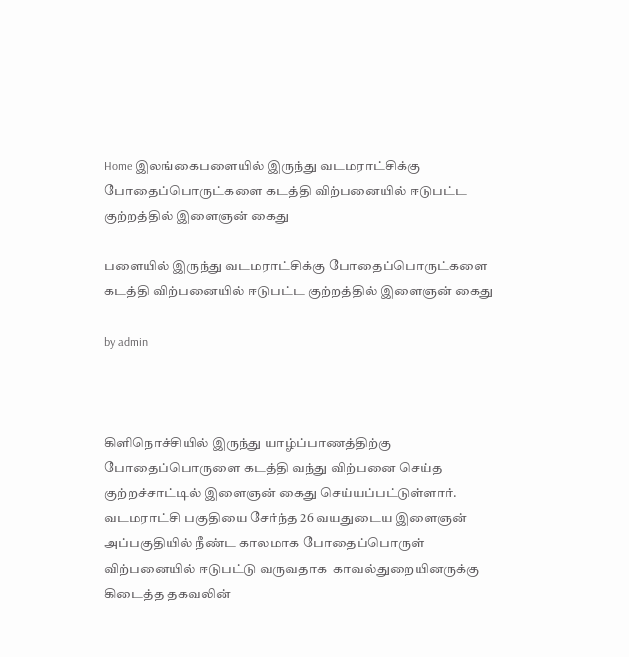Home இலங்கைபளையில் இருந்து வடமராட்சிக்கு போதைப்பொருட்களை கடத்தி விற்பனையில் ஈடுபட்ட குற்றத்தில் இளைஞன் கைது

பளையில் இருந்து வடமராட்சிக்கு போதைப்பொருட்களை கடத்தி விற்பனையில் ஈடுபட்ட குற்றத்தில் இளைஞன் கைது

by admin



கிளிநொச்சியில் இருந்து யாழ்ப்பாணத்திற்கு போதைப்பொருளை கடத்தி வந்து விற்பனை செய்த குற்றச்சாட்டில் இளைஞன் கைது செய்யப்பட்டுள்ளார். வடமராட்சி பகுதியை சேர்ந்த 26 வயதுடைய இளைஞன் அப்பகுதியில் நீண்ட காலமாக போதைப்பொருள் விற்பனையில் ஈடுபட்டு வருவதாக  காவல்துறையினருக்கு கிடைத்த தகவலின்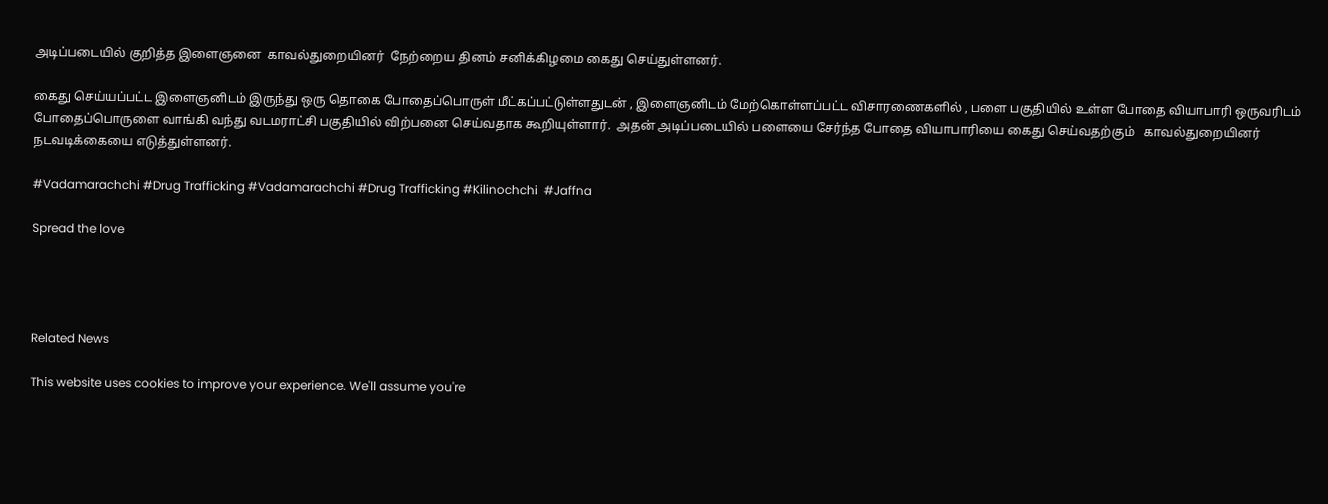அடிப்படையில் குறித்த இளைஞனை  காவல்துறையினர்  நேற்றைய தினம் சனிக்கிழமை கைது செய்துள்ளனர்.

கைது செய்யப்பட்ட இளைஞனிடம் இருந்து ஒரு தொகை போதைப்பொருள் மீட்கப்பட்டுள்ளதுடன் , இளைஞனிடம் மேற்கொள்ளப்பட்ட விசாரணைகளில் , பளை பகுதியில் உள்ள போதை வியாபாரி ஒருவரிடம் போதைப்பொருளை வாங்கி வந்து வடமராட்சி பகுதியில் விற்பனை செய்வதாக கூறியுள்ளார்.  அதன் அடிப்படையில் பளையை சேர்ந்த போதை வியாபாரியை கைது செய்வதற்கும்   காவல்துறையினர்   நடவடிக்கையை எடுத்துள்ளனர்.

#Vadamarachchi #Drug Trafficking #Vadamarachchi #Drug Trafficking #Kilinochchi  #Jaffna

Spread the love




Related News

This website uses cookies to improve your experience. We'll assume you're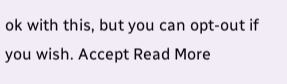ok with this, but you can opt-out if you wish. Accept Read More